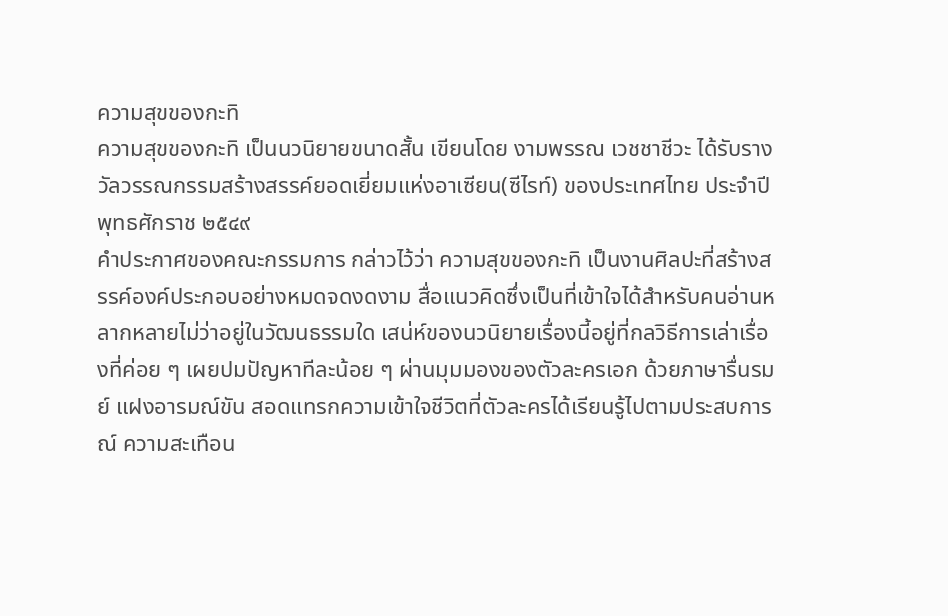ความสุขของกะทิ
ความสุขของกะทิ เป็นนวนิยายขนาดสั้น เขียนโดย งามพรรณ เวชชาชีวะ ได้รับรางวัลวรรณกรรมสร้างสรรค์ยอดเยี่ยมแห่งอาเซียน(ซีไรท์) ของประเทศไทย ประจำปีพุทธศักราช ๒๕๔๙
คำประกาศของคณะกรรมการ กล่าวไว้ว่า ความสุขของกะทิ เป็นงานศิลปะที่สร้างสรรค์องค์ประกอบอย่างหมดจดงดงาม สื่อแนวคิดซึ่งเป็นที่เข้าใจได้สำหรับคนอ่านหลากหลายไม่ว่าอยู่ในวัฒนธรรมใด เสน่ห์ของนวนิยายเรื่องนี้อยู่ที่กลวิธีการเล่าเรื่องที่ค่อย ๆ เผยปมปัญหาทีละน้อย ๆ ผ่านมุมมองของตัวละครเอก ด้วยภาษารื่นรมย์ แฝงอารมณ์ขัน สอดแทรกความเข้าใจชีวิตที่ตัวละครได้เรียนรู้ไปตามประสบการณ์ ความสะเทือน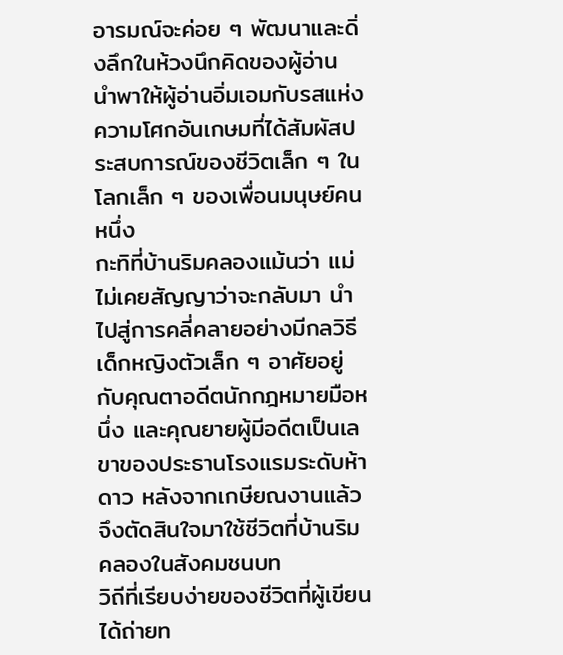อารมณ์จะค่อย ๆ พัฒนาและดิ่งลึกในห้วงนึกคิดของผู้อ่าน นำพาให้ผู้อ่านอิ่มเอมกับรสแห่งความโศกอันเกษมที่ได้สัมผัสประสบการณ์ของชีวิตเล็ก ๆ ในโลกเล็ก ๆ ของเพื่อนมนุษย์คนหนึ่ง
กะทิที่บ้านริมคลองแม้นว่า แม่ไม่เคยสัญญาว่าจะกลับมา นำไปสู่การคลี่คลายอย่างมีกลวิธี เด็กหญิงตัวเล็ก ๆ อาศัยอยู่กับคุณตาอดีตนักกฎหมายมือหนึ่ง และคุณยายผู้มีอดีตเป็นเลขาของประธานโรงแรมระดับห้าดาว หลังจากเกษียณงานแล้วจึงตัดสินใจมาใช้ชีวิตที่บ้านริมคลองในสังคมชนบท
วิถีที่เรียบง่ายของชีวิตที่ผู้เขียนได้ถ่ายท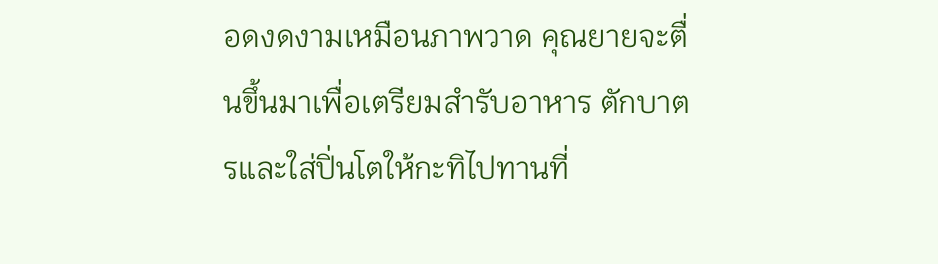อดงดงามเหมือนภาพวาด คุณยายจะตื่นขึ้นมาเพื่อเตรียมสำรับอาหาร ตักบาตรและใส่ปิ่นโตให้กะทิไปทานที่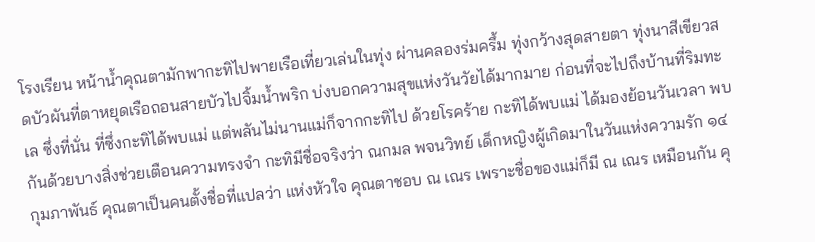โรงเรียน หน้าน้ำคุณตามักพากะทิไปพายเรือเที่ยวเล่นในทุ่ง ผ่านคลองร่มครึ้ม ทุ่งกว้างสุดสายตา ทุ่งนาสีเขียวสดบัวผันที่ตาหยุดเรือถอนสายบัวไปจิ้มน้ำพริก บ่งบอกความสุขแห่งวันวัยได้มากมาย ก่อนที่จะไปถึงบ้านที่ริมทะเล ซึ่งที่นั่น ที่ซึ่งกะทิได้พบแม่ แต่พลันไม่นานแม่ก็จากกะทิไป ด้วยโรคร้าย กะทิได้พบแม่ ได้มองย้อนวันเวลา พบกันด้วยบางสิ่งช่วยเตือนความทรงจำ กะทิมีชื่อจริงว่า ณกมล พจนวิทย์ เด็กหญิงผู้เกิดมาในวันแห่งความรัก ๑๔ กุมภาพันธ์ คุณตาเป็นคนตั้งชื่อที่แปลว่า แห่งหัวใจ คุณตาชอบ ณ เณร เพราะชื่อของแม่ก็มี ณ เณร เหมือนกัน คุ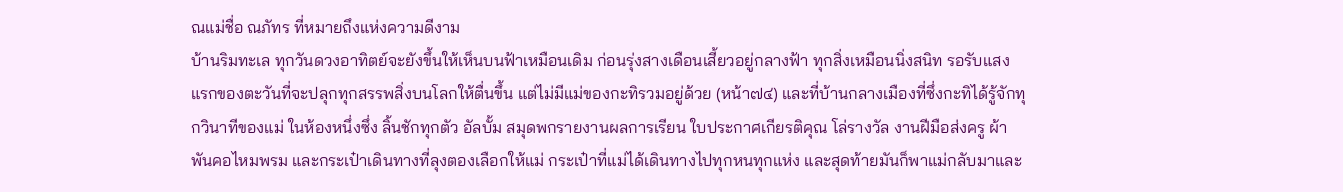ณแม่ชื่อ ณภัทร ที่หมายถึงแห่งความดีงาม
บ้านริมทะเล ทุกวันดวงอาทิตย์จะยังขึ้นให้เห็นบนฟ้าเหมือนเดิม ก่อนรุ่งสางเดือนเสี้ยวอยู่กลางฟ้า ทุกสิ่งเหมือนนิ่งสนิท รอรับแสงแรกของตะวันที่จะปลุกทุกสรรพสิ่งบนโลกให้ตื่นขึ้น แต่ไม่มีแม่ของกะทิรวมอยู่ด้วย (หน้า๗๔) และที่บ้านกลางเมืองที่ซึ่งกะทิได้รู้จักทุกวินาทีของแม่ ในห้องหนึ่งซึ่ง ลิ้นชักทุกตัว อัลบั้ม สมุดพกรายงานผลการเรียน ใบประกาศเกียรติคุณ โล่รางวัล งานฝีมือส่งครู ผ้าพันคอไหมพรม และกระเป๋าเดินทางที่ลุงตองเลือกให้แม่ กระเป๋าที่แม่ได้เดินทางไปทุกหนทุกแห่ง และสุดท้ายมันก็พาแม่กลับมาและ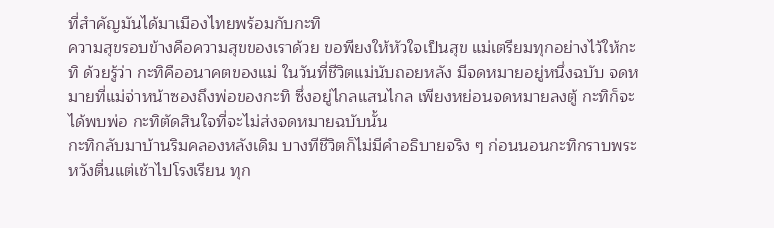ที่สำคัญมันได้มาเมืองไทยพร้อมกับกะทิ
ความสุขรอบข้างคือความสุขของเราด้วย ขอพียงให้หัวใจเป็นสุข แม่เตรียมทุกอย่างไว้ให้กะทิ ด้วยรู้ว่า กะทิคืออนาคตของแม่ ในวันที่ชีวิตแม่นับถอยหลัง มีจดหมายอยู่หนึ่งฉบับ จดหมายที่แม่จ่าหน้าซองถึงพ่อของกะทิ ซึ่งอยู่ไกลแสนไกล เพียงหย่อนจดหมายลงตู้ กะทิก็จะได้พบพ่อ กะทิตัดสินใจที่จะไม่ส่งจดหมายฉบับนั้น
กะทิกลับมาบ้านริมคลองหลังเดิม บางทีชีวิตก็ไม่มีคำอธิบายจริง ๆ ก่อนนอนกะทิกราบพระ หวังตื่นแต่เช้าไปโรงเรียน ทุก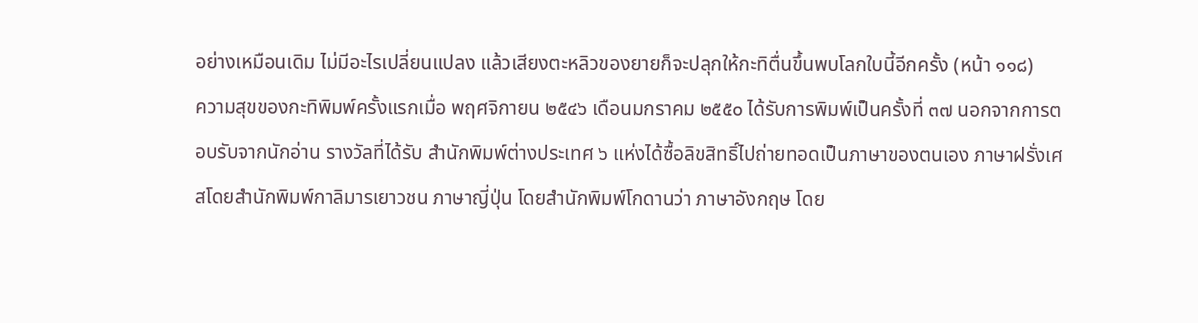อย่างเหมือนเดิม ไม่มีอะไรเปลี่ยนแปลง แล้วเสียงตะหลิวของยายก็จะปลุกให้กะทิตื่นขึ้นพบโลกใบนี้อีกครั้ง (หน้า ๑๑๘)
ความสุขของกะทิพิมพ์ครั้งแรกเมื่อ พฤศจิกายน ๒๕๔๖ เดือนมกราคม ๒๕๕๐ ได้รับการพิมพ์เป็นครั้งที่ ๓๗ นอกจากการตอบรับจากนักอ่าน รางวัลที่ได้รับ สำนักพิมพ์ต่างประเทศ ๖ แห่งได้ซื้อลิขสิทธิ์ไปถ่ายทอดเป็นภาษาของตนเอง ภาษาฝรั่งเศสโดยสำนักพิมพ์กาลิมารเยาวชน ภาษาญี่ปุ่น โดยสำนักพิมพ์โกดานว่า ภาษาอังกฤษ โดย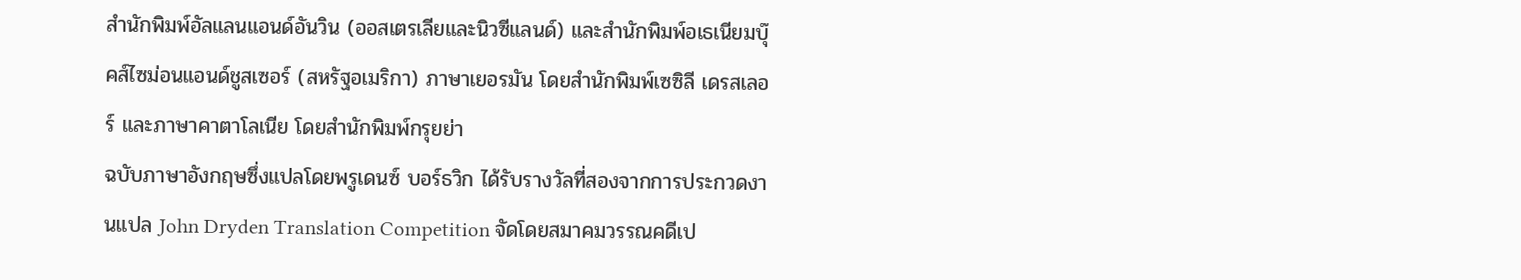สำนักพิมพ์อัลแลนแอนด์อันวิน (ออสเตรเลียและนิวซีแลนด์) และสำนักพิมพ์อเธเนียมบุ๊คส์ไซม่อนแอนด์ชูสเซอร์ (สหรัฐอเมริกา) ภาษาเยอรมัน โดยสำนักพิมพ์เซซิลี เดรสเลอร์ และภาษาคาตาโลเนีย โดยสำนักพิมพ์กรุยย่า
ฉบับภาษาอังกฤษซึ่งแปลโดยพรูเดนซ์ บอร์ธวิก ได้รับรางวัลที่สองจากการประกวดงานแปล John Dryden Translation Competition จัดโดยสมาคมวรรณคดีเป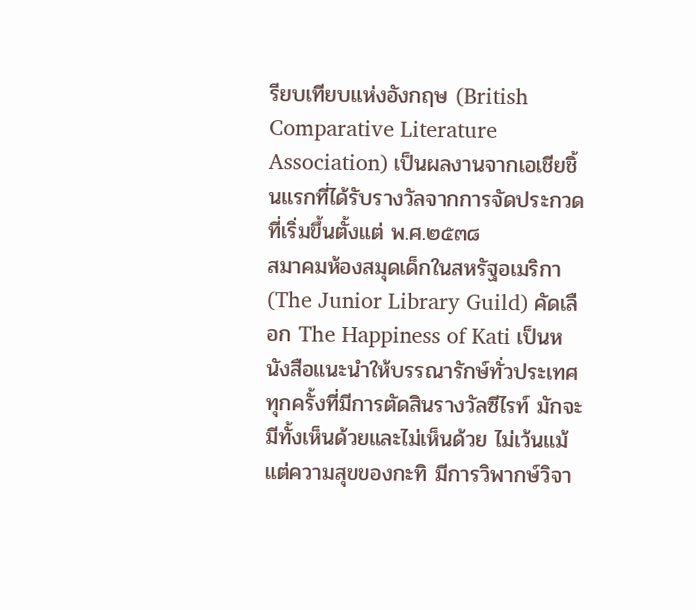รียบเทียบแห่งอังกฤษ (British Comparative Literature Association) เป็นผลงานจากเอเชียชิ้นแรกที่ได้รับรางวัลจากการจัดประกวดที่เริ่มขึ้นตั้งแต่ พ.ศ.๒๕๓๘
สมาคมห้องสมุดเด็กในสหรัฐอเมริกา (The Junior Library Guild) คัดเลือก The Happiness of Kati เป็นหนังสือแนะนำให้บรรณารักษ์ทั่วประเทศ
ทุกครั้งที่มีการตัดสินรางวัลซีไรท์ มักจะมีทั้งเห็นด้วยและไม่เห็นด้วย ไม่เว้นแม้แต่ความสุขของกะทิ มีการวิพากษ์วิจา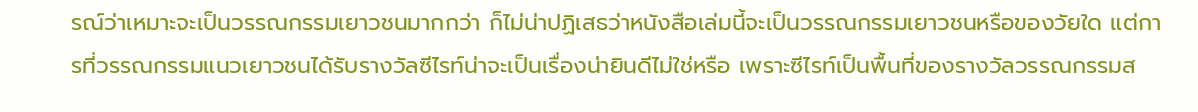รณ์ว่าเหมาะจะเป็นวรรณกรรมเยาวชนมากกว่า ก็ไม่น่าปฏิเสธว่าหนังสือเล่มนี้จะเป็นวรรณกรรมเยาวชนหรือของวัยใด แต่การที่วรรณกรรมแนวเยาวชนได้รับรางวัลซีไรท์น่าจะเป็นเรื่องน่ายินดีไม่ใช่หรือ เพราะซีไรท์เป็นพื้นที่ของรางวัลวรรณกรรมส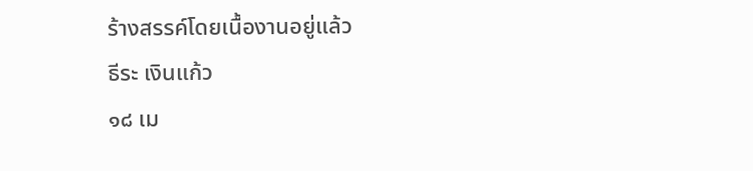ร้างสรรค์โดยเนื้องานอยู่แล้ว
ธีระ เงินแก้ว
๑๘ เม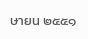ษายน ๒๕๕๑